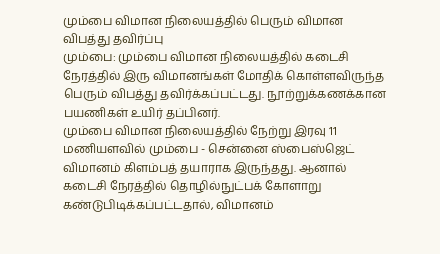மும்பை விமான நிலையத்தில் பெரும் விமான விபத்து தவிர்ப்பு
மும்பை: மும்பை விமான நிலையத்தில் கடைசி நேரத்தில் இரு விமானங்கள் மோதிக் கொள்ளவிருந்த பெரும் விபத்து தவிர்க்கப்பட்டது. நூற்றுக்கணக்கான பயணிகள் உயிர் தப்பினர்.
மும்பை விமான நிலையத்தில் நேற்று இரவு 11 மணியளவில் மும்பை - சென்னை ஸ்பைஸ்ஜெட் விமானம் கிளம்பத் தயாராக இருந்தது. ஆனால் கடைசி நேரத்தில் தொழில்நுட்பக் கோளாறு கண்டுபிடிக்கப்பட்டதால், விமானம்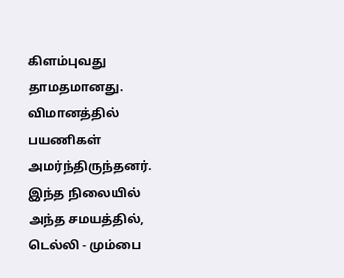கிளம்புவது தாமதமானது. விமானத்தில் பயணிகள் அமர்ந்திருந்தனர்.
இந்த நிலையில் அந்த சமயத்தில், டெல்லி - மும்பை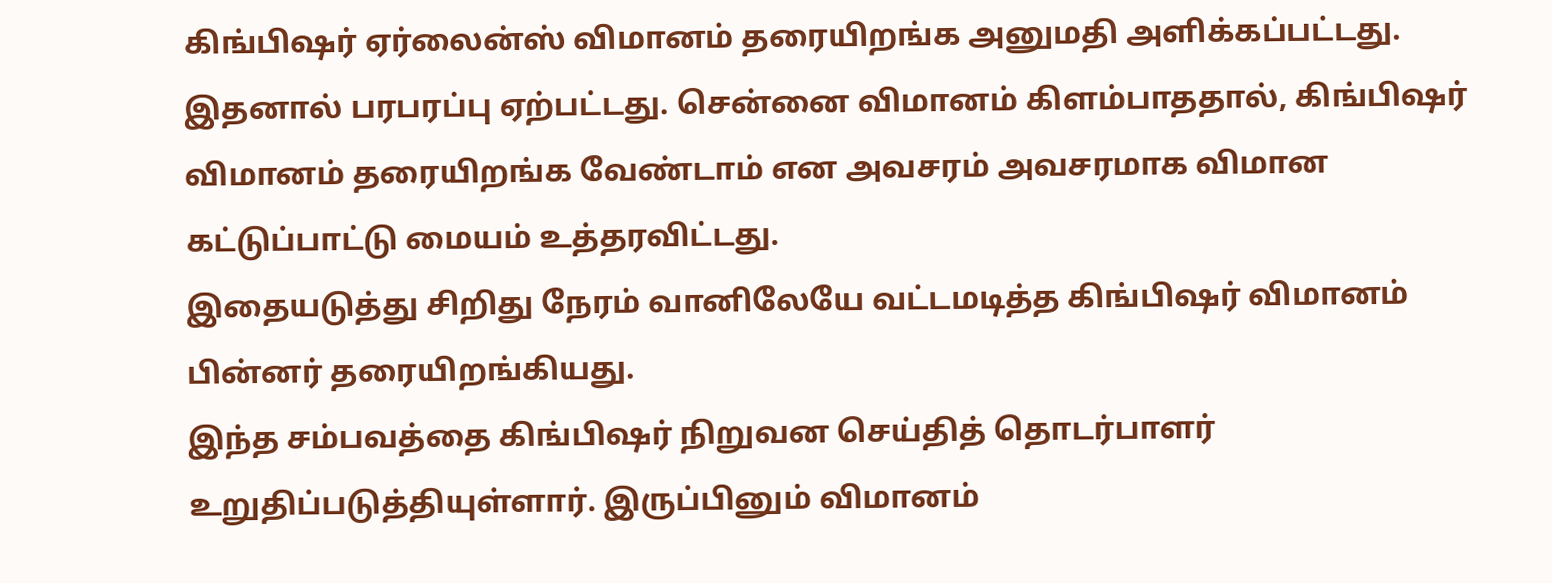கிங்பிஷர் ஏர்லைன்ஸ் விமானம் தரையிறங்க அனுமதி அளிக்கப்பட்டது. இதனால் பரபரப்பு ஏற்பட்டது. சென்னை விமானம் கிளம்பாததால், கிங்பிஷர் விமானம் தரையிறங்க வேண்டாம் என அவசரம் அவசரமாக விமான கட்டுப்பாட்டு மையம் உத்தரவிட்டது.
இதையடுத்து சிறிது நேரம் வானிலேயே வட்டமடித்த கிங்பிஷர் விமானம் பின்னர் தரையிறங்கியது.
இந்த சம்பவத்தை கிங்பிஷர் நிறுவன செய்தித் தொடர்பாளர் உறுதிப்படுத்தியுள்ளார். இருப்பினும் விமானம்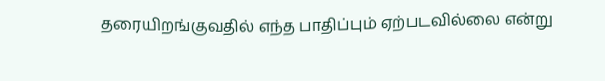தரையிறங்குவதில் எந்த பாதிப்பும் ஏற்படவில்லை என்று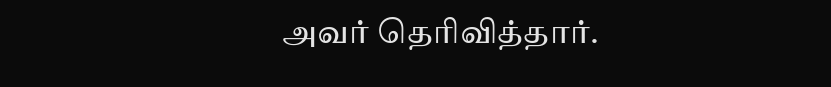அவர் தெரிவித்தார்.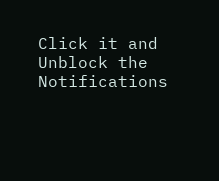Click it and Unblock the Notifications